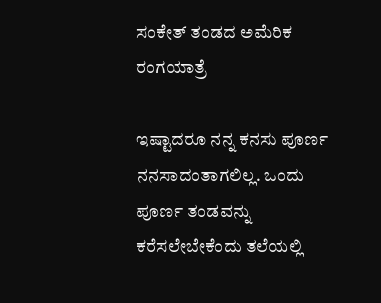ಸಂಕೇತ್ ತಂಡದ ಅಮೆರಿಕ ರಂಗಯಾತ್ರೆ

ಇಷ್ಟಾದರೂ ನನ್ನ ಕನಸು ಪೂರ್ಣ ನನಸಾದಂತಾಗಲಿಲ್ಲ. ಒಂದು ಪೂರ್ಣ ತಂಡವನ್ನು ಕರೆಸಲೇಬೇಕೆಂದು ತಲೆಯಲ್ಲಿ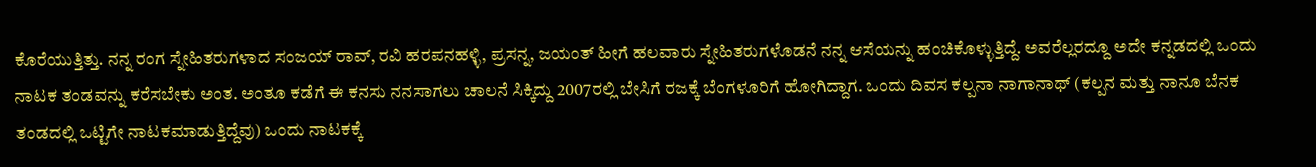ಕೊರೆಯುತ್ತಿತ್ತು. ನನ್ನ ರಂಗ ಸ್ನೇಹಿತರುಗಳಾದ ಸಂಜಯ್ ರಾವ್, ರವಿ ಹರಪನಹಳ್ಳಿ, ಪ್ರಸನ್ನ, ಜಯಂತ್ ಹೀಗೆ ಹಲವಾರು ಸ್ನೇಹಿತರುಗಳೊಡನೆ ನನ್ನ ಆಸೆಯನ್ನು ಹಂಚಿಕೊಳ್ಳುತ್ತಿದ್ದೆ. ಅವರೆಲ್ಲರದ್ದೂ ಅದೇ ಕನ್ನಡದಲ್ಲಿ ಒಂದು ನಾಟಕ ತಂಡವನ್ನು ಕರೆಸಬೇಕು ಅಂತ. ಅಂತೂ ಕಡೆಗೆ ಈ ಕನಸು ನನಸಾಗಲು ಚಾಲನೆ ಸಿಕ್ಕಿದ್ದು 2007ರಲ್ಲಿ ಬೇಸಿಗೆ ರಜಕ್ಕೆ ಬೆಂಗಳೂರಿಗೆ ಹೋಗಿದ್ದಾಗ. ಒಂದು ದಿವಸ ಕಲ್ಪನಾ ನಾಗಾನಾಥ್ (ಕಲ್ಪನ ಮತ್ತು ನಾನೂ ಬೆನಕ ತಂಡದಲ್ಲಿ ಒಟ್ಟಿಗೇ ನಾಟಕಮಾಡುತ್ತಿದ್ದೆವು) ಒಂದು ನಾಟಕಕ್ಕೆ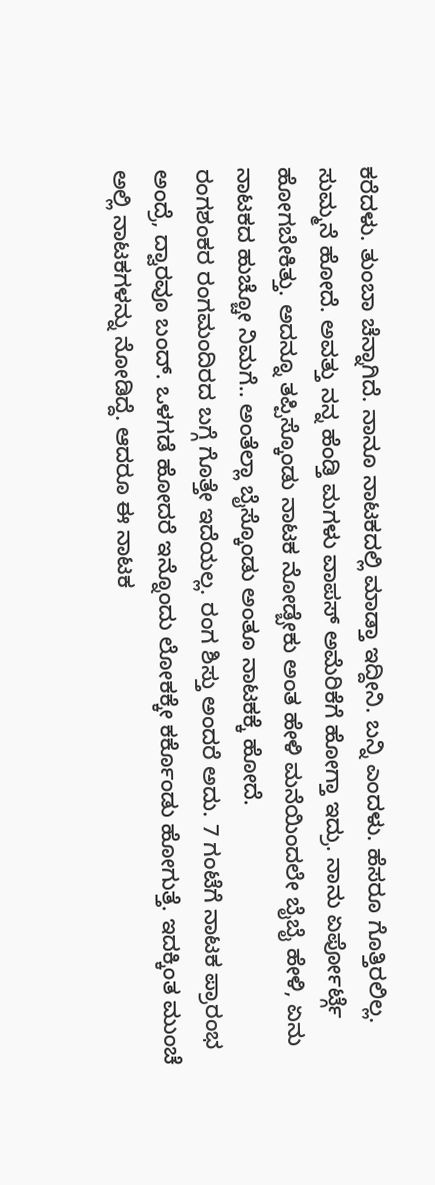ಕರೆದಳು. ತುಂಬಾ ಚೆನ್ನಾಗಿದೆ. ನಾನೂ ನಾಟಕದಲ್ಲಿ ಮಾಡ್ತಾ ಇದ್ದೀನಿ. ಬನ್ನಿ ಎಂದಳು. ಹೆಸರೂ ಗೊತ್ತಿರಲಿಲ್ಲ. ಸುಮ್ಮನೆ ಹೋದೆ. ಅವತ್ತು ನನ್ನ ಹೆಂಡ್ತಿ ಮಗಳು ವಾಪಸ್ ಅಮೆರಿಕೆಗೆ ಹೋಗ್ತಾ ಇದ್ರು. ನಾನು ಏರ್ಪೋರ್ಟ್ಗೆ ಹೋಗಬೇಕಿತ್ತು. ಅದನ್ನೂ ತಪ್ಪಿಸ್ಕೊಂಡು ನಾಟಕ ನೋಡ್ಬೇಕು ಅಂತ ಹೇಳಿ ಮನೆಯಿಂದಲೇ ಬೈಬೈ ಹೇಳಿ, ಏನು ನಾಟಕದ ಹುಚ್ಚೋ ನಿಮಗೆ.. ಅಂತೆಲ್ಲಾ ಬೈಸ್ಕೊಂಡು ಅಂತೂ ನಾಟಕಕ್ಕೆ ಹೋದೆ.
ರಂಗಶಂಕರ ರಂಗಮಂದಿರದ ಬಗ್ಗೆ ಗೊತ್ತೇ ಇದೆಯಲ್ಲ. ರಂಗ ಶಿಸ್ತು ಅಂದರೆ ಅದು. 7 ಗಂಟೆಗೆ ನಾಟಕ ಪ್ರಾರಂಭ ಅಂದ್ರೆ, ದ್ವಾರವೂ ಬಂದ್. ಒಳಗಡೆ ಹೋದರೆ ಇನ್ನೊಂದು ಲೋಕಕ್ಕೇ ಕರ್ಕೊಂಡು ಹೋಗುತ್ತೆ. ಇದಕ್ಕಿಂತ ಮುಂಚೆ ಅಲ್ಲಿ ನಾಟಕಗಳನ್ನು ನೋಡಿದ್ದೆ. ಆದರೂ ಈ ನಾಟಕ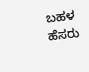ಬಹಳ ಹೆಸರು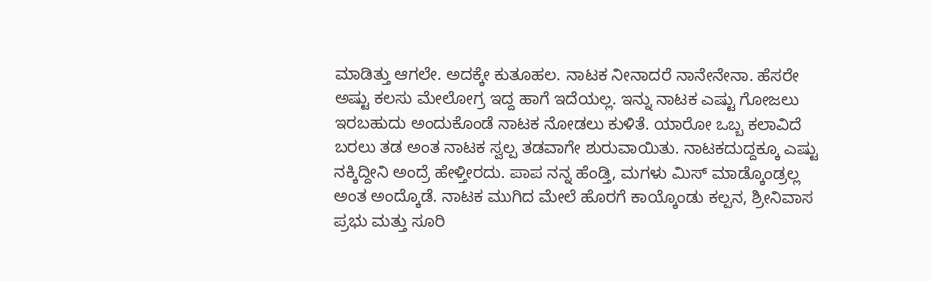ಮಾಡಿತ್ತು ಆಗಲೇ. ಅದಕ್ಕೇ ಕುತೂಹಲ. ನಾಟಕ ನೀನಾದರೆ ನಾನೇನೇನಾ. ಹೆಸರೇ ಅಷ್ಟು ಕಲಸು ಮೇಲೋಗ್ರ ಇದ್ದ ಹಾಗೆ ಇದೆಯಲ್ಲ. ಇನ್ನು ನಾಟಕ ಎಷ್ಟು ಗೋಜಲು ಇರಬಹುದು ಅಂದುಕೊಂಡೆ ನಾಟಕ ನೋಡಲು ಕುಳಿತೆ. ಯಾರೋ ಒಬ್ಬ ಕಲಾವಿದೆ ಬರಲು ತಡ ಅಂತ ನಾಟಕ ಸ್ವಲ್ಪ ತಡವಾಗೇ ಶುರುವಾಯಿತು. ನಾಟಕದುದ್ದಕ್ಕೂ ಎಷ್ಟು ನಕ್ಕಿದ್ದೀನಿ ಅಂದ್ರೆ ಹೇಳ್ತೀರದು. ಪಾಪ ನನ್ನ ಹೆಂಡ್ತಿ, ಮಗಳು ಮಿಸ್ ಮಾಡ್ಕೊಂಡ್ರಲ್ಲ ಅಂತ ಅಂದ್ಕೊಡೆ. ನಾಟಕ ಮುಗಿದ ಮೇಲೆ ಹೊರಗೆ ಕಾಯ್ಕೊಂಡು ಕಲ್ಪನ, ಶ್ರೀನಿವಾಸ ಪ್ರಭು ಮತ್ತು ಸೂರಿ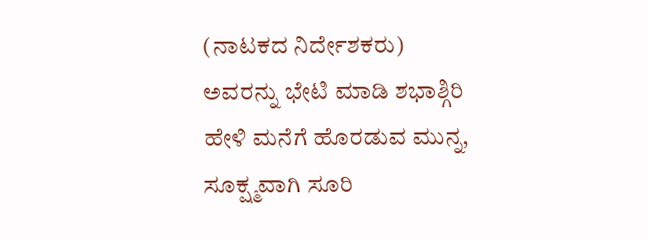(ನಾಟಕದ ನಿರ್ದೇಶಕರು) ಅವರನ್ನು ಭೇಟಿ ಮಾಡಿ ಶಭಾಶ್ಗಿರಿ ಹೇಳಿ ಮನೆಗೆ ಹೊರಡುವ ಮುನ್ನ, ಸೂಕ್ಷ್ಮವಾಗಿ ಸೂರಿ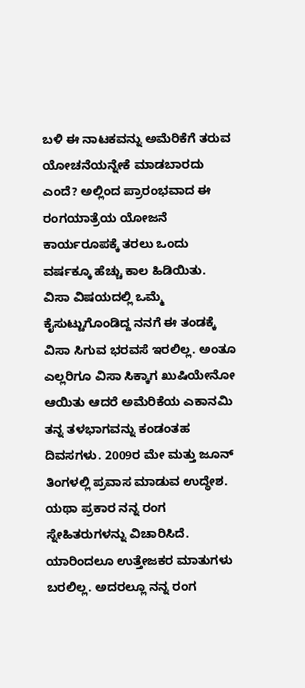ಬಳಿ ಈ ನಾಟಕವನ್ನು ಅಮೆರಿಕೆಗೆ ತರುವ ಯೋಚನೆಯನ್ನೇಕೆ ಮಾಡಬಾರದು ಎಂದೆ? ಅಲ್ಲಿಂದ ಪ್ರಾರಂಭವಾದ ಈ ರಂಗಯಾತ್ರೆಯ ಯೋಜನೆ ಕಾರ್ಯರೂಪಕ್ಕೆ ತರಲು ಒಂದು ವರ್ಷಕ್ಕೂ ಹೆಚ್ಚು ಕಾಲ ಹಿಡಿಯಿತು.
ವಿಸಾ ವಿಷಯದಲ್ಲಿ ಒಮ್ಮೆ ಕೈಸುಟ್ಟುಗೊಂಡಿದ್ದ ನನಗೆ ಈ ತಂಡಕ್ಕೆ ವಿಸಾ ಸಿಗುವ ಭರವಸೆ ಇರಲಿಲ್ಲ. ಅಂತೂ ಎಲ್ಲರಿಗೂ ವಿಸಾ ಸಿಕ್ಕಾಗ ಖುಷಿಯೇನೋ ಆಯಿತು ಆದರೆ ಅಮೆರಿಕೆಯ ಎಕಾನಮಿ ತನ್ನ ತಳಭಾಗವನ್ನು ಕಂಡಂತಹ ದಿವಸಗಳು. 2009ರ ಮೇ ಮತ್ತು ಜೂನ್ ತಿಂಗಳಲ್ಲಿ ಪ್ರವಾಸ ಮಾಡುವ ಉದ್ಧೇಶ. ಯಥಾ ಪ್ರಕಾರ ನನ್ನ ರಂಗ ಸ್ನೇಹಿತರುಗಳನ್ನು ವಿಚಾರಿಸಿದೆ. ಯಾರಿಂದಲೂ ಉತ್ತೇಜಕರ ಮಾತುಗಳು ಬರಲಿಲ್ಲ. ಅದರಲ್ಲೂ ನನ್ನ ರಂಗ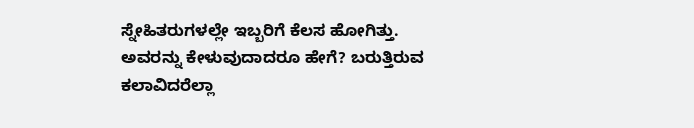ಸ್ನೇಹಿತರುಗಳಲ್ಲೇ ಇಬ್ಬರಿಗೆ ಕೆಲಸ ಹೋಗಿತ್ತು. ಅವರನ್ನು ಕೇಳುವುದಾದರೂ ಹೇಗೆ? ಬರುತ್ತಿರುವ ಕಲಾವಿದರೆಲ್ಲಾ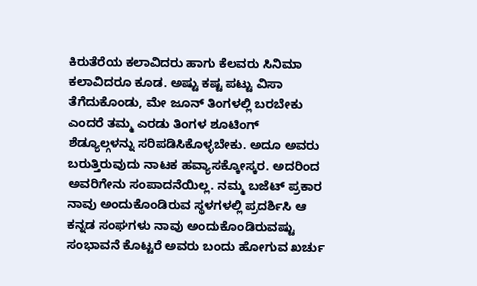ಕಿರುತೆರೆಯ ಕಲಾವಿದರು ಹಾಗು ಕೆಲವರು ಸಿನಿಮಾ ಕಲಾವಿದರೂ ಕೂಡ. ಅಷ್ಟು ಕಷ್ಟ ಪಟ್ಟು ವಿಸಾ ತೆಗೆದುಕೊಂಡು, ಮೇ ಜೂನ್ ತಿಂಗಳಲ್ಲಿ ಬರಬೇಕು ಎಂದರೆ ತಮ್ಮ ಎರಡು ತಿಂಗಳ ಶೂಟಿಂಗ್ ಶೆಡ್ಯೂಲ್ಗಳನ್ನು ಸರಿಪಡಿಸಿಕೊಳ್ಳಬೇಕು. ಅದೂ ಅವರು ಬರುತ್ತಿರುವುದು ನಾಟಕ ಹವ್ಯಾಸಕ್ಕೋಸ್ಕರ. ಅದರಿಂದ ಅವರಿಗೇನು ಸಂಪಾದನೆಯಿಲ್ಲ. ನಮ್ಮ ಬಜೆಟ್ ಪ್ರಕಾರ ನಾವು ಅಂದುಕೊಂಡಿರುವ ಸ್ಥಳಗಳಲ್ಲಿ ಪ್ರದರ್ಶಿಸಿ ಆ ಕನ್ನಡ ಸಂಘಗಳು ನಾವು ಅಂದುಕೊಂಡಿರುವಷ್ಟು ಸಂಭಾವನೆ ಕೊಟ್ಟರೆ ಅವರು ಬಂದು ಹೋಗುವ ಖರ್ಚು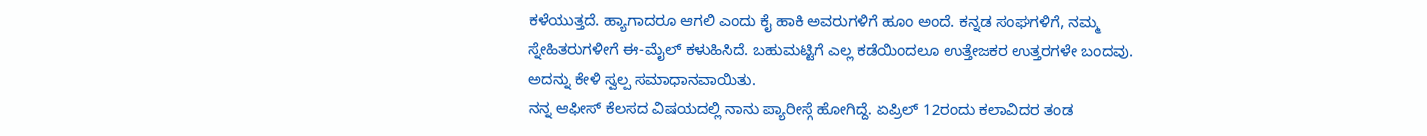ಕಳೆಯುತ್ತದೆ. ಹ್ಯಾಗಾದರೂ ಆಗಲಿ ಎಂದು ಕೈ ಹಾಕಿ ಅವರುಗಳಿಗೆ ಹೂಂ ಅಂದೆ. ಕನ್ನಡ ಸಂಘಗಳಿಗೆ, ನಮ್ಮ ಸ್ನೇಹಿತರುಗಳೀಗೆ ಈ-ಮೈಲ್ ಕಳುಹಿಸಿದೆ. ಬಹುಮಟ್ಟಿಗೆ ಎಲ್ಲ ಕಡೆಯಿಂದಲೂ ಉತ್ತೇಜಕರ ಉತ್ತರಗಳೇ ಬಂದವು. ಅದನ್ನು ಕೇಳಿ ಸ್ವಲ್ಪ ಸಮಾಧಾನವಾಯಿತು.
ನನ್ನ ಆಫೀಸ್ ಕೆಲಸದ ವಿಷಯದಲ್ಲಿ ನಾನು ಪ್ಯಾರೀಸ್ಗೆ ಹೋಗಿದ್ದೆ. ಏಪ್ರಿಲ್ 12ರಂದು ಕಲಾವಿದರ ತಂಡ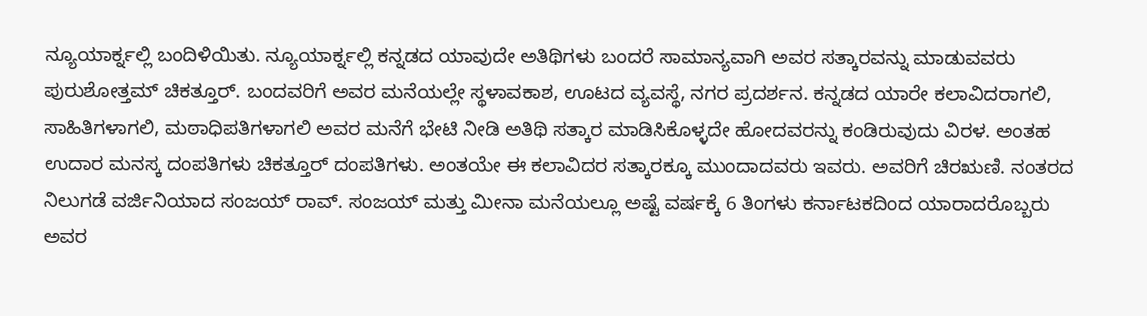ನ್ಯೂಯಾರ್ಕ್ನಲ್ಲಿ ಬಂದಿಳಿಯಿತು. ನ್ಯೂಯಾರ್ಕ್ನಲ್ಲಿ ಕನ್ನಡದ ಯಾವುದೇ ಅತಿಥಿಗಳು ಬಂದರೆ ಸಾಮಾನ್ಯವಾಗಿ ಅವರ ಸತ್ಕಾರವನ್ನು ಮಾಡುವವರು ಪುರುಶೋತ್ತಮ್ ಚಿಕತ್ತೂರ್. ಬಂದವರಿಗೆ ಅವರ ಮನೆಯಲ್ಲೇ ಸ್ಥಳಾವಕಾಶ, ಊಟದ ವ್ಯವಸ್ಥೆ, ನಗರ ಪ್ರದರ್ಶನ. ಕನ್ನಡದ ಯಾರೇ ಕಲಾವಿದರಾಗಲಿ, ಸಾಹಿತಿಗಳಾಗಲಿ, ಮಠಾಧಿಪತಿಗಳಾಗಲಿ ಅವರ ಮನೆಗೆ ಭೇಟಿ ನೀಡಿ ಅತಿಥಿ ಸತ್ಕಾರ ಮಾಡಿಸಿಕೊಳ್ಳದೇ ಹೋದವರನ್ನು ಕಂಡಿರುವುದು ವಿರಳ. ಅಂತಹ ಉದಾರ ಮನಸ್ಕ ದಂಪತಿಗಳು ಚಿಕತ್ತೂರ್ ದಂಪತಿಗಳು. ಅಂತಯೇ ಈ ಕಲಾವಿದರ ಸತ್ಕಾರಕ್ಕೂ ಮುಂದಾದವರು ಇವರು. ಅವರಿಗೆ ಚಿರಋಣಿ. ನಂತರದ ನಿಲುಗಡೆ ವರ್ಜಿನಿಯಾದ ಸಂಜಯ್ ರಾವ್. ಸಂಜಯ್ ಮತ್ತು ಮೀನಾ ಮನೆಯಲ್ಲೂ ಅಷ್ಟೆ ವರ್ಷಕ್ಕೆ 6 ತಿಂಗಳು ಕರ್ನಾಟಕದಿಂದ ಯಾರಾದರೊಬ್ಬರು ಅವರ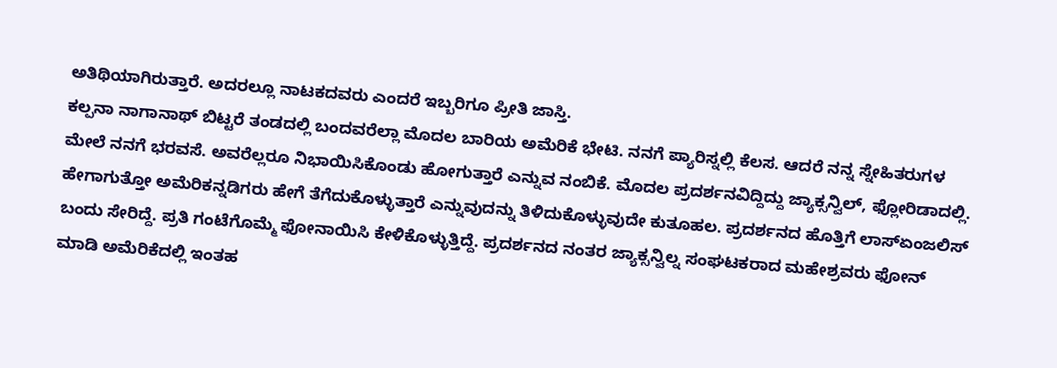ಅತಿಥಿಯಾಗಿರುತ್ತಾರೆ. ಅದರಲ್ಲೂ ನಾಟಕದವರು ಎಂದರೆ ಇಬ್ಬರಿಗೂ ಪ್ರೀತಿ ಜಾಸ್ತಿ.
ಕಲ್ಪನಾ ನಾಗಾನಾಥ್ ಬಿಟ್ಟರೆ ತಂಡದಲ್ಲಿ ಬಂದವರೆಲ್ಲಾ ಮೊದಲ ಬಾರಿಯ ಅಮೆರಿಕೆ ಭೇಟಿ. ನನಗೆ ಪ್ಯಾರಿಸ್ನಲ್ಲಿ ಕೆಲಸ. ಆದರೆ ನನ್ನ ಸ್ನೇಹಿತರುಗಳ ಮೇಲೆ ನನಗೆ ಭರವಸೆ. ಅವರೆಲ್ಲರೂ ನಿಭಾಯಿಸಿಕೊಂಡು ಹೋಗುತ್ತಾರೆ ಎನ್ನುವ ನಂಬಿಕೆ. ಮೊದಲ ಪ್ರದರ್ಶನವಿದ್ದಿದ್ದು ಜ್ಯಾಕ್ಸನ್ವಿಲ್, ಫ್ಲೋರಿಡಾದಲ್ಲಿ. ಹೇಗಾಗುತ್ತೋ ಅಮೆರಿಕನ್ನಡಿಗರು ಹೇಗೆ ತೆಗೆದುಕೊಳ್ಳುತ್ತಾರೆ ಎನ್ನುವುದನ್ನು ತಿಳಿದುಕೊಳ್ಳುವುದೇ ಕುತೂಹಲ. ಪ್ರದರ್ಶನದ ಹೊತ್ತಿಗೆ ಲಾಸ್ಏಂಜಲಿಸ್ ಬಂದು ಸೇರಿದ್ದೆ. ಪ್ರತಿ ಗಂಟೆಗೊಮ್ಮೆ ಫೋನಾಯಿಸಿ ಕೇಳಿಕೊಳ್ಳುತ್ತಿದ್ದೆ. ಪ್ರದರ್ಶನದ ನಂತರ ಜ್ಯಾಕ್ಸನ್ವಿಲ್ನ ಸಂಘಟಕರಾದ ಮಹೇಶ್ರವರು ಫೋನ್ ಮಾಡಿ ಅಮೆರಿಕೆದಲ್ಲಿ ಇಂತಹ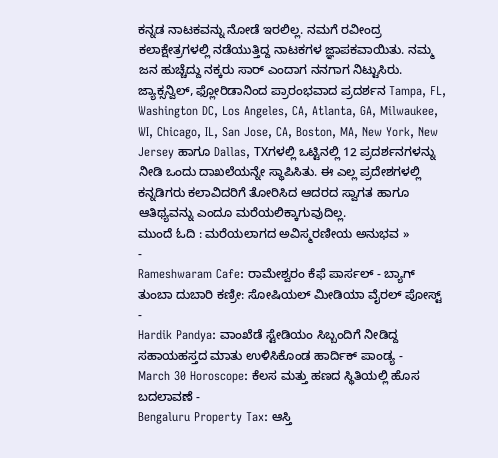ಕನ್ನಡ ನಾಟಕವನ್ನು ನೋಡೆ ಇರಲಿಲ್ಲ. ನಮಗೆ ರವೀಂದ್ರ ಕಲಾಕ್ಷೇತ್ರಗಳಲ್ಲಿ ನಡೆಯುತ್ತಿದ್ದ ನಾಟಕಗಳ ಜ್ಞಾಪಕವಾಯಿತು. ನಮ್ಮ ಜನ ಹುಚ್ಚೆದ್ದು ನಕ್ಕರು ಸಾರ್ ಎಂದಾಗ ನನಗಾಗ ನಿಟ್ಟುಸಿರು. ಜ್ಯಾಕ್ಸನ್ವಿಲ್, ಫ್ಲೋರಿಡಾನಿಂದ ಪ್ರಾರಂಭವಾದ ಪ್ರದರ್ಶನ Tampa, FL, Washington DC, Los Angeles, CA, Atlanta, GA, Milwaukee, WI, Chicago, IL, San Jose, CA, Boston, MA, New York, New Jersey ಹಾಗೂ Dallas, TXಗಳಲ್ಲಿ ಒಟ್ಟಿನಲ್ಲಿ 12 ಪ್ರದರ್ಶನಗಳನ್ನು ನೀಡಿ ಒಂದು ದಾಖಲೆಯನ್ನೇ ಸ್ಥಾಪಿಸಿತು. ಈ ಎಲ್ಲ ಪ್ರದೇಶಗಳಲ್ಲಿ ಕನ್ನಡಿಗರು ಕಲಾವಿದರಿಗೆ ತೋರಿಸಿದ ಆದರದ ಸ್ವಾಗತ ಹಾಗೂ ಆತಿಥ್ಯವನ್ನು ಎಂದೂ ಮರೆಯಲಿಕ್ಕಾಗುವುದಿಲ್ಲ.
ಮುಂದೆ ಓದಿ : ಮರೆಯಲಾಗದ ಅವಿಸ್ಮರಣೀಯ ಅನುಭವ »
-
Rameshwaram Cafe: ರಾಮೇಶ್ವರಂ ಕೆಫೆ ಪಾರ್ಸಲ್ - ಬ್ಯಾಗ್ ತುಂಬಾ ದುಬಾರಿ ಕಣ್ರೀ: ಸೋಷಿಯಲ್ ಮೀಡಿಯಾ ವೈರಲ್ ಪೋಸ್ಟ್ -
Hardik Pandya: ವಾಂಖೆಡೆ ಸ್ಟೇಡಿಯಂ ಸಿಬ್ಬಂದಿಗೆ ನೀಡಿದ್ದ ಸಹಾಯಹಸ್ತದ ಮಾತು ಉಳಿಸಿಕೊಂಡ ಹಾರ್ದಿಕ್ ಪಾಂಡ್ಯ -
March 30 Horoscope: ಕೆಲಸ ಮತ್ತು ಹಣದ ಸ್ಥಿತಿಯಲ್ಲಿ ಹೊಸ ಬದಲಾವಣೆ -
Bengaluru Property Tax: ಆಸ್ತಿ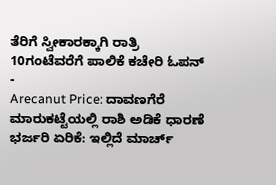ತೆರಿಗೆ ಸ್ವೀಕಾರಕ್ಕಾಗಿ ರಾತ್ರಿ 10ಗಂಟೆವರೆಗೆ ಪಾಲಿಕೆ ಕಚೇರಿ ಓಪನ್ -
Arecanut Price: ದಾವಣಗೆರೆ ಮಾರುಕಟ್ಟೆಯಲ್ಲಿ ರಾಶಿ ಅಡಿಕೆ ಧಾರಣೆ ಭರ್ಜರಿ ಏರಿಕೆ: ಇಲ್ಲಿದೆ ಮಾರ್ಚ್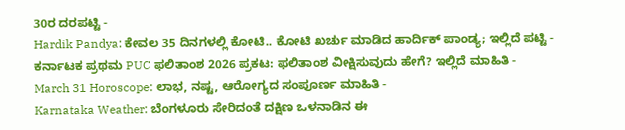30ರ ದರಪಟ್ಟಿ -
Hardik Pandya: ಕೇವಲ 35 ದಿನಗಳಲ್ಲಿ ಕೋಟಿ.. ಕೋಟಿ ಖರ್ಚು ಮಾಡಿದ ಹಾರ್ದಿಕ್ ಪಾಂಡ್ಯ; ಇಲ್ಲಿದೆ ಪಟ್ಟಿ -
ಕರ್ನಾಟಕ ಪ್ರಥಮ PUC ಫಲಿತಾಂಶ 2026 ಪ್ರಕಟ: ಫಲಿತಾಂಶ ವೀಕ್ಷಿಸುವುದು ಹೇಗೆ? ಇಲ್ಲಿದೆ ಮಾಹಿತಿ -
March 31 Horoscope: ಲಾಭ, ನಷ್ಟ, ಆರೋಗ್ಯದ ಸಂಪೂರ್ಣ ಮಾಹಿತಿ -
Karnataka Weather: ಬೆಂಗಳೂರು ಸೇರಿದಂತೆ ದಕ್ಷಿಣ ಒಳನಾಡಿನ ಈ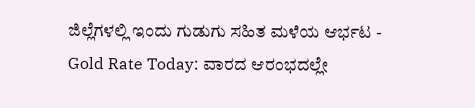ಜಿಲ್ಲೆಗಳಲ್ಲಿ ಇಂದು ಗುಡುಗು ಸಹಿತ ಮಳೆಯ ಆರ್ಭಟ -
Gold Rate Today: ವಾರದ ಆರಂಭದಲ್ಲೇ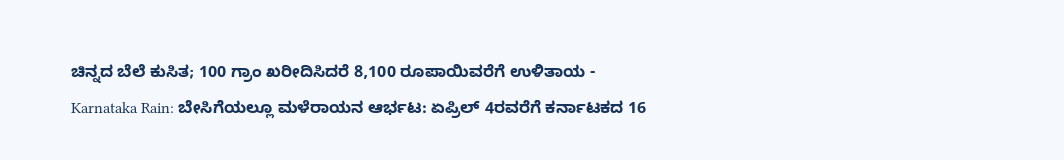ಚಿನ್ನದ ಬೆಲೆ ಕುಸಿತ; 100 ಗ್ರಾಂ ಖರೀದಿಸಿದರೆ 8,100 ರೂಪಾಯಿವರೆಗೆ ಉಳಿತಾಯ -
Karnataka Rain: ಬೇಸಿಗೆಯಲ್ಲೂ ಮಳೆರಾಯನ ಆರ್ಭಟ: ಏಪ್ರಿಲ್ 4ರವರೆಗೆ ಕರ್ನಾಟಕದ 16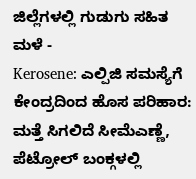ಜಿಲ್ಲೆಗಳಲ್ಲಿ ಗುಡುಗು ಸಹಿತ ಮಳೆ -
Kerosene: ಎಲ್ಪಿಜಿ ಸಮಸ್ಯೆಗೆ ಕೇಂದ್ರದಿಂದ ಹೊಸ ಪರಿಹಾರ: ಮತ್ತೆ ಸಿಗಲಿದೆ ಸೀಮೆಎಣ್ಣೆ, ಪೆಟ್ರೋಲ್ ಬಂಕ್ಗಳಲ್ಲಿ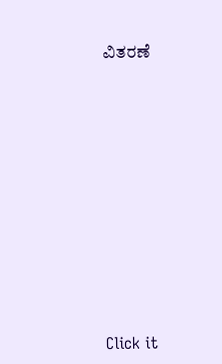ವಿತರಣೆ












Click it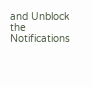and Unblock the Notifications